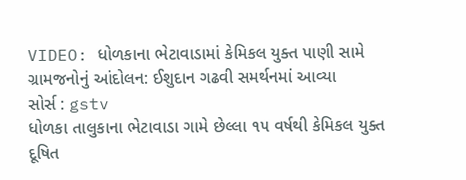VIDEO: ધોળકાના ભેટાવાડામાં કેમિકલ યુક્ત પાણી સામે ગ્રામજનોનું આંદોલન: ઈશુદાન ગઢવી સમર્થનમાં આવ્યા
સોર્સ : gstv
ધોળકા તાલુકાના ભેટાવાડા ગામે છેલ્લા ૧૫ વર્ષથી કેમિકલ યુક્ત દૂષિત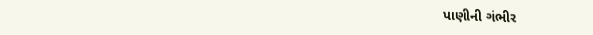પાણીની ગંભીર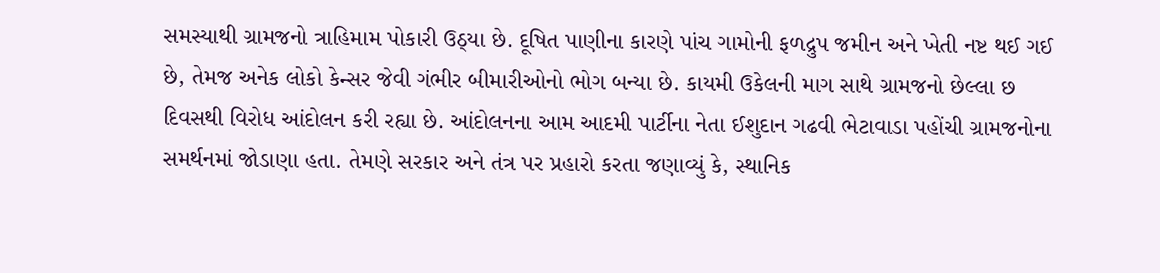સમસ્યાથી ગ્રામજનો ત્રાહિમામ પોકારી ઉઠ્યા છે. દૂષિત પાણીના કારણે પાંચ ગામોની ફળદ્રુપ જમીન અને ખેતી નષ્ટ થઈ ગઈ છે, તેમજ અનેક લોકો કેન્સર જેવી ગંભીર બીમારીઓનો ભોગ બન્યા છે. કાયમી ઉકેલની માગ સાથે ગ્રામજનો છેલ્લા છ દિવસથી વિરોધ આંદોલન કરી રહ્યા છે. આંદોલનના આમ આદમી પાર્ટીના નેતા ઈશુદાન ગઢવી ભેટાવાડા પહોંચી ગ્રામજનોના સમર્થનમાં જોડાણા હતા. તેમણે સરકાર અને તંત્ર પર પ્રહારો કરતા જણાવ્યું કે, સ્થાનિક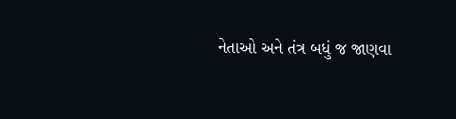નેતાઓ અને તંત્ર બધું જ જાણવા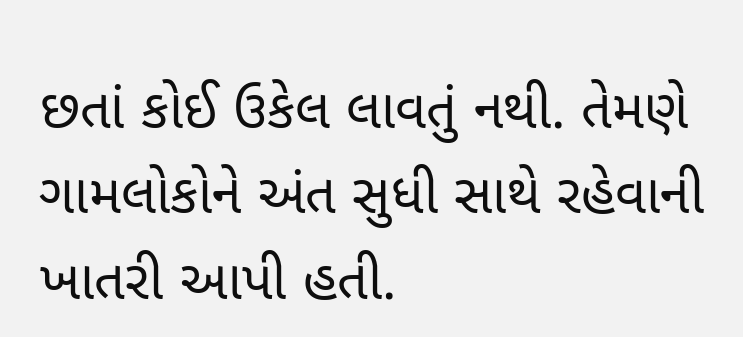છતાં કોઈ ઉકેલ લાવતું નથી. તેમણે ગામલોકોને અંત સુધી સાથે રહેવાની ખાતરી આપી હતી.